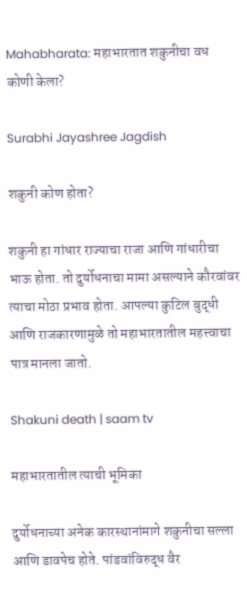Mahabharata: महाभारतात शकुनीचा वध कोणी केला?

Surabhi Jayashree Jagdish

शकुनी कोण होता?

शकुनी हा गांधार राज्याचा राजा आणि गांधारीचा भाऊ होता. तो दुर्योधनाचा मामा असल्याने कौरवांवर त्याचा मोठा प्रभाव होता. आपल्या कुटिल बुद्धी आणि राजकारणामुळे तो महाभारतातील महत्त्वाचा पात्र मानला जातो.

Shakuni death | saam tv

महाभारतातील त्याची भूमिका

दुर्योधनाच्या अनेक कारस्थानांमागे शकुनीचा सल्ला आणि डावपेच होते. पांडवांविरुद्ध वैर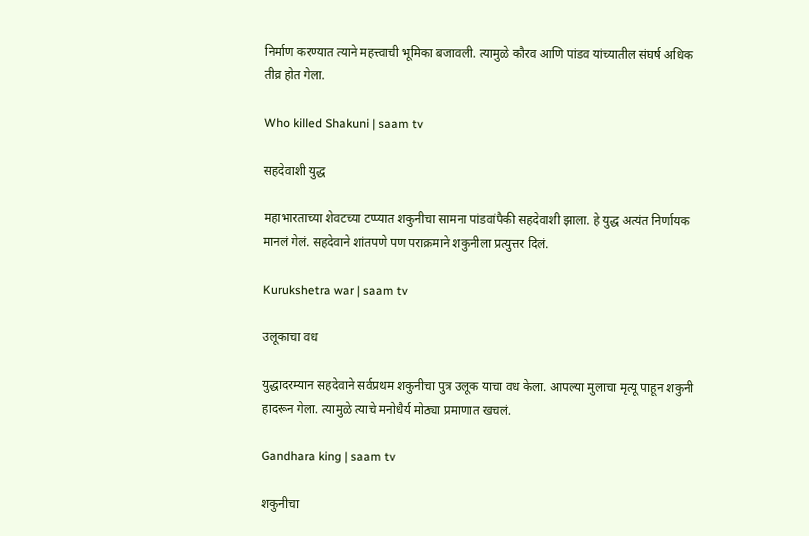निर्माण करण्यात त्याने महत्त्वाची भूमिका बजावली. त्यामुळे कौरव आणि पांडव यांच्यातील संघर्ष अधिक तीव्र होत गेला.

Who killed Shakuni | saam tv

सहदेवाशी युद्ध

महाभारताच्या शेवटच्या टप्प्यात शकुनीचा सामना पांडवांपैकी सहदेवाशी झाला. हे युद्ध अत्यंत निर्णायक मानलं गेलं. सहदेवाने शांतपणे पण पराक्रमाने शकुनीला प्रत्युत्तर दिलं.

Kurukshetra war | saam tv

उलूकाचा वध

युद्धादरम्यान सहदेवाने सर्वप्रथम शकुनीचा पुत्र उलूक याचा वध केला. आपल्या मुलाचा मृत्यू पाहून शकुनी हादरून गेला. त्यामुळे त्याचे मनोधैर्य मोठ्या प्रमाणात खचलं.

Gandhara king | saam tv

शकुनीचा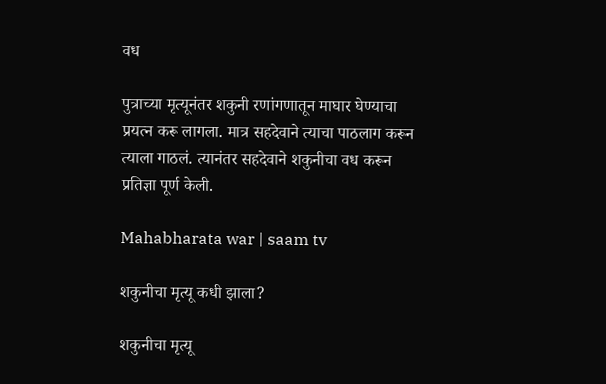वध

पुत्राच्या मृत्यूनंतर शकुनी रणांगणातून माघार घेण्याचा प्रयत्न करू लागला. मात्र सहदेवाने त्याचा पाठलाग करून त्याला गाठलं. त्यानंतर सहदेवाने शकुनीचा वध करून प्रतिज्ञा पूर्ण केली.

Mahabharata war | saam tv

शकुनीचा मृत्यू कधी झाला?

शकुनीचा मृत्यू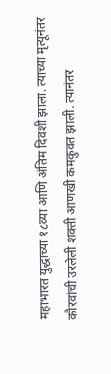महाभारत युद्धाच्या १८व्या आणि अंतिम दिवशी झाला. त्याच्या मृत्यूनंतर कौरवांची उरलेली शक्ती आणखी कमकुवत झाली. त्यानंतर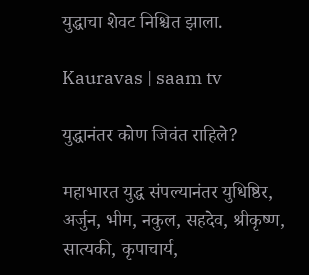युद्धाचा शेवट निश्चित झाला.

Kauravas | saam tv

युद्धानंतर कोण जिवंत राहिले?

महाभारत युद्ध संपल्यानंतर युधिष्ठिर, अर्जुन, भीम, नकुल, सहदेव, श्रीकृष्ण, सात्यकी, कृपाचार्य,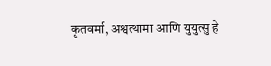कृतवर्मा, अश्वत्थामा आणि युयुत्सु हे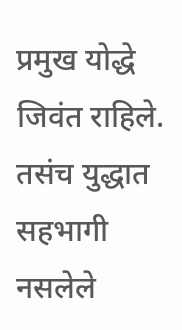प्रमुख योद्धे जिवंत राहिले. तसंच युद्धात सहभागी नसलेले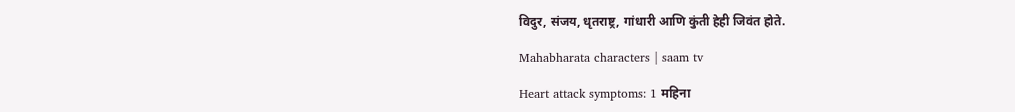विदुर, संजय, धृतराष्ट्र, गांधारी आणि कुंती हेही जिवंत होते.

Mahabharata characters | saam tv

Heart attack symptoms: 1 महिना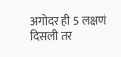अगोदर ही 5 लक्षणं दिसली तर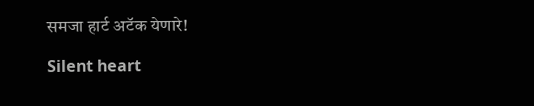समजा हार्ट अटॅक येणारे!

Silent heart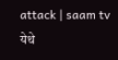attack | saam tv
येथे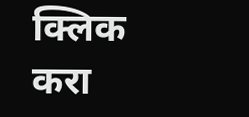क्लिक करा